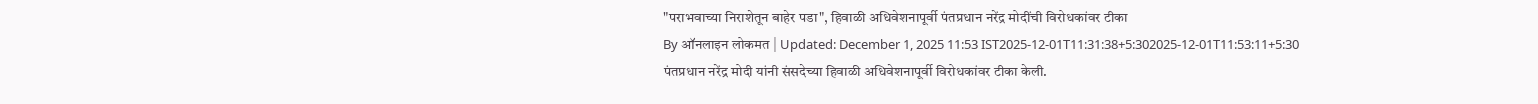"पराभवाच्या निराशेतून बाहेर पडा", हिवाळी अधिवेशनापूर्वी पंतप्रधान नरेंद्र मोदींची विरोधकांवर टीका
By ऑनलाइन लोकमत | Updated: December 1, 2025 11:53 IST2025-12-01T11:31:38+5:302025-12-01T11:53:11+5:30
पंतप्रधान नरेंद्र मोदी यांनी संसदेच्या हिवाळी अधिवेशनापूर्वी विरोधकांवर टीका केली.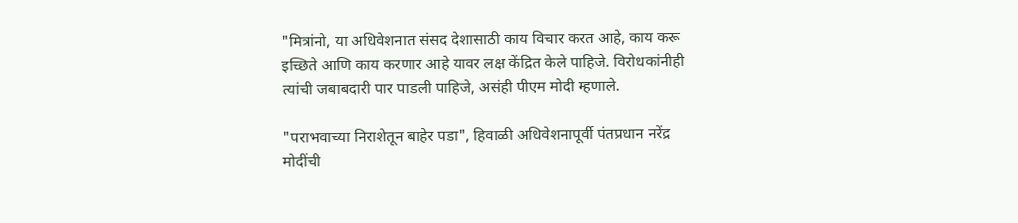"मित्रांनो, या अधिवेशनात संसद देशासाठी काय विचार करत आहे, काय करू इच्छिते आणि काय करणार आहे यावर लक्ष केंद्रित केले पाहिजे. विरोधकांनीही त्यांची जबाबदारी पार पाडली पाहिजे, असंही पीएम मोदी म्हणाले.

"पराभवाच्या निराशेतून बाहेर पडा", हिवाळी अधिवेशनापूर्वी पंतप्रधान नरेंद्र मोदींची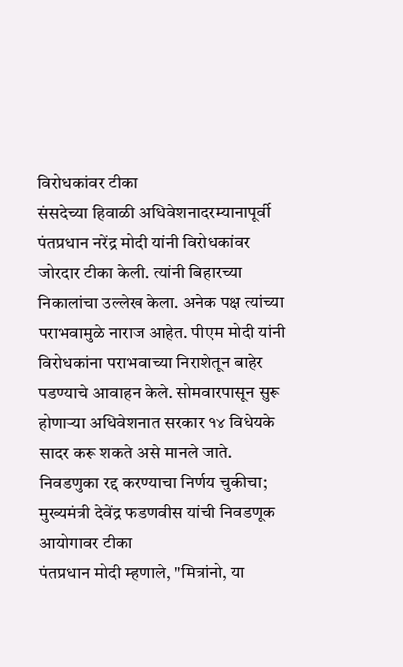विरोधकांवर टीका
संसदेच्या हिवाळी अधिवेशनादरम्यानापूर्वी पंतप्रधान नरेंद्र मोदी यांनी विरोधकांवर जोरदार टीका केली. त्यांनी बिहारच्या निकालांचा उल्लेख केला. अनेक पक्ष त्यांच्या पराभवामुळे नाराज आहेत. पीएम मोदी यांनी विरोधकांना पराभवाच्या निराशेतून बाहेर पडण्याचे आवाहन केले. सोमवारपासून सुरू होणाऱ्या अधिवेशनात सरकार १४ विधेयके सादर करू शकते असे मानले जाते.
निवडणुका रद्द करण्याचा निर्णय चुकीचा; मुख्यमंत्री देवेंद्र फडणवीस यांची निवडणूक आयोगावर टीका
पंतप्रधान मोदी म्हणाले, "मित्रांनो, या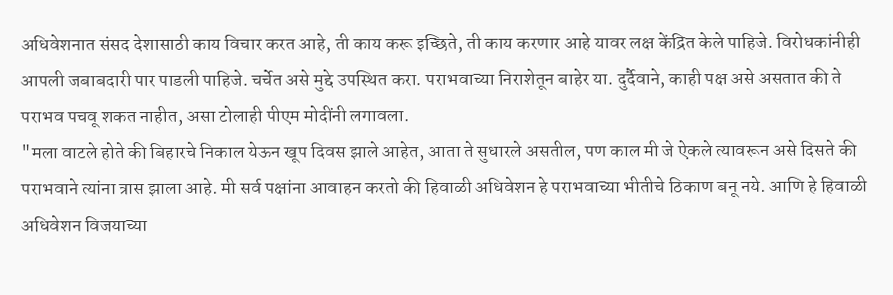अधिवेशनात संसद देशासाठी काय विचार करत आहे, ती काय करू इच्छिते, ती काय करणार आहे यावर लक्ष केंद्रित केले पाहिजे. विरोधकांनीही आपली जबाबदारी पार पाडली पाहिजे. चर्चेत असे मुद्दे उपस्थित करा. पराभवाच्या निराशेतून बाहेर या. दुर्दैवाने, काही पक्ष असे असतात की ते पराभव पचवू शकत नाहीत, असा टोलाही पीएम मोदींनी लगावला.
"मला वाटले होते की बिहारचे निकाल येऊन खूप दिवस झाले आहेत, आता ते सुधारले असतील, पण काल मी जे ऐकले त्यावरून असे दिसते की पराभवाने त्यांना त्रास झाला आहे. मी सर्व पक्षांना आवाहन करतो की हिवाळी अधिवेशन हे पराभवाच्या भीतीचे ठिकाण बनू नये. आणि हे हिवाळी अधिवेशन विजयाच्या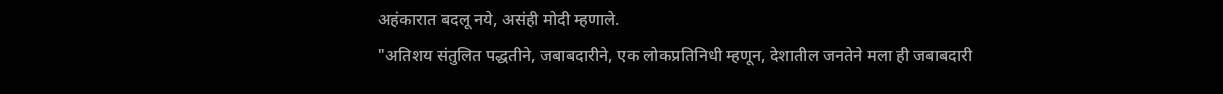अहंकारात बदलू नये, असंही मोदी म्हणाले.
"अतिशय संतुलित पद्धतीने, जबाबदारीने, एक लोकप्रतिनिधी म्हणून, देशातील जनतेने मला ही जबाबदारी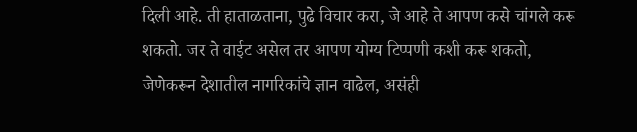दिली आहे. ती हाताळताना, पुढे विचार करा, जे आहे ते आपण कसे चांगले करू शकतो. जर ते वाईट असेल तर आपण योग्य टिप्पणी कशी करू शकतो, जेणेकरून देशातील नागरिकांचे ज्ञान वाढेल, असंही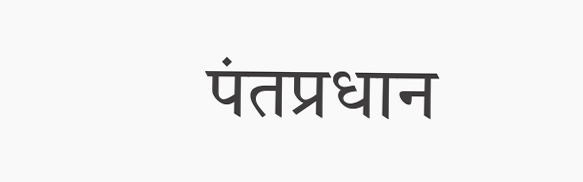पंतप्रधान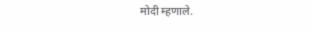मोदी म्हणाले.